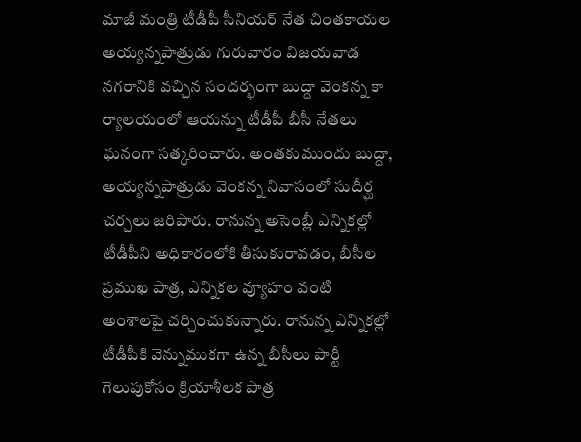మాజీ మంత్రి టీడీపీ సీనియర్ నేత చింతకాయల అయ్యన్నపాత్రుడు గురువారం విజయవాడ నగరానికి వచ్చిన సందర్భంగా బుద్దా వెంకన్న కా ర్యాలయంలో ఆయన్ను టీడీపీ బీసీ నేతలు ఘనంగా సత్కరించారు. అంతకుముందు బుద్దా, అయ్యన్నపాత్రుడు వెంకన్న నివాసంలో సుదీర్ఘ చర్చలు జరిపారు. రానున్న అసెంబ్లీ ఎన్నికల్లో టీడీపీని అధికారంలోకి తీసుకురావడం, బీసీల ప్రముఖ పాత్ర, ఎన్నికల వ్యూహం వంటి అంశాలపై చర్చించుకున్నారు. రానున్న ఎన్నికల్లో టీడీపీకి వెన్నుముకగా ఉన్న బీసీలు పార్టీ గెలుపుకోసం క్రియాశీలక పాత్ర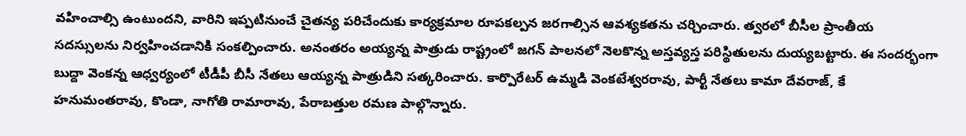వహించాల్సి ఉంటుందని, వారిని ఇప్పటినుంచే చైతన్య పరిచేందుకు కార్యక్రమాల రూపకల్పన జరగాల్సిన ఆవశ్యకతను చర్చించారు. త్వరలో బీసీల ప్రాంతీయ సదస్సులను నిర్వహించడానికి సంకల్పించారు. అనంతరం అయ్యన్న పాత్రుడు రాష్ట్రంలో జగన్ పాలనలో నెలకొన్న అస్తవ్యస్త పరిస్థితులను దుయ్యబట్టారు. ఈ సందర్భంగా బుద్దా వెంకన్న ఆధ్వర్యంలో టీడీపీ బీసీ నేతలు ఆయ్యన్న పాత్రుడిని సత్కరించారు. కార్పొరేటర్ ఉమ్మడి వెంకటేశ్వరరావు, పార్టీ నేతలు కామా దేవరాజ్, కే హనుమంతరావు, కొండా, నాగోతి రామారావు, పేరాబత్తుల రమణ పాల్గొన్నారు.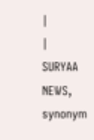|
|
SURYAA NEWS, synonym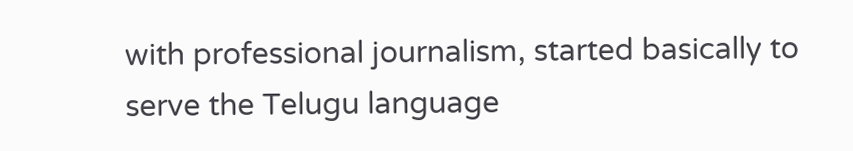with professional journalism, started basically to serve the Telugu language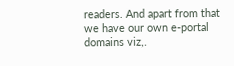readers. And apart from that we have our own e-portal domains viz,.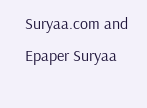Suryaa.com and Epaper Suryaa